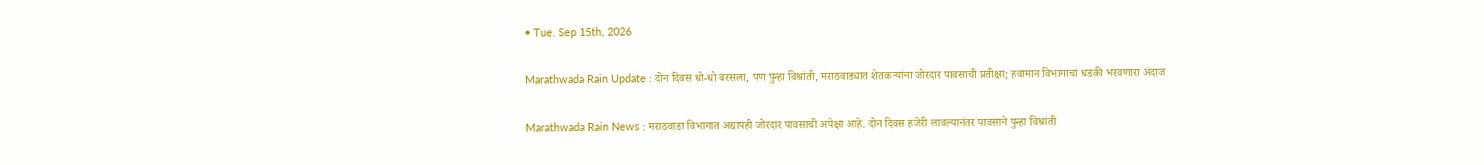• Tue. Sep 15th, 2026

Marathwada Rain Update : दोन दिवस धो-धो बरसला, पण पुन्हा विश्रांती, मराठवाड्यात शेतकऱ्यांना जोरदार पावसाची प्रतीक्षा; हवामान विभागाचा धडकी भरवणारा अंदाज

Marathwada Rain News : मराठवाडा विभागात अद्यापही जोरदार पावसाची अपेक्षा आहे. दोन दिवस हजेरी लावल्यानंतर पावसाने पुन्हा विश्रांती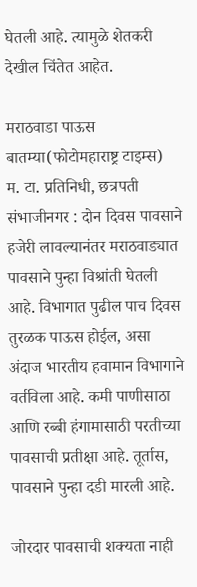घेतली आहे. त्यामुळे शेतकरी देखील चिंतेत आहेत.

मराठवाडा पाऊस बातम्या(फोटोमहाराष्ट्र टाइम्स)
म. टा. प्रतिनिधी, छत्रपती संभाजीनगर : दोन दिवस पावसाने हजेरी लावल्यानंतर मराठवाड्यात पावसाने पुन्हा विश्रांती घेतली आहे. विभागात पुढील पाच दिवस तुरळक पाऊस होईल, असा अंदाज भारतीय हवामान विभागाने वर्तविला आहे. कमी पाणीसाठा आणि रब्बी हंगामासाठी परतीच्या पावसाची प्रतीक्षा आहे. तूर्तास, पावसाने पुन्हा दडी मारली आहे.

जोरदार पावसाची शक्यता नाही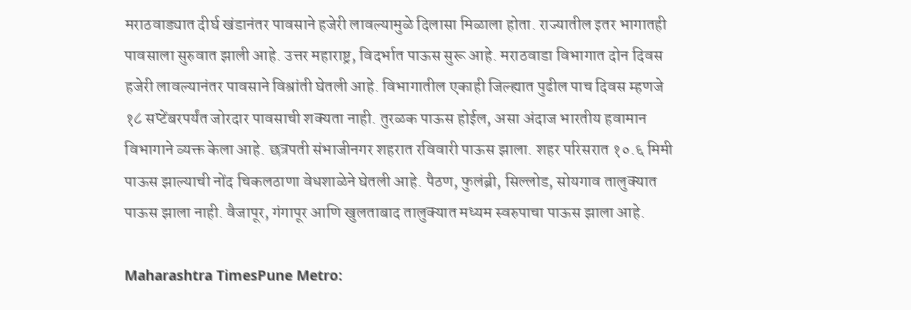मराठवाड्यात दीर्घ खंडानंतर पावसाने हजेरी लावल्यामुळे दिलासा मिळाला होता. राज्यातील इतर भागातही पावसाला सुरुवात झाली आहे. उत्तर महाराष्ट्र, विदर्भात पाऊस सुरू आहे. मराठवाडा विभागात दोन दिवस हजेरी लावल्यानंतर पावसाने विश्रांती घेतली आहे. विभागातील एकाही जिल्ह्यात पुढील पाच दिवस म्हणजे १८ सप्टेंबरपर्यंत जोरदार पावसाची शक्यता नाही. तुरळक पाऊस होईल, असा अंदाज भारतीय हवामान विभागाने व्यक्त केला आहे. छत्रपती संभाजीनगर शहरात रविवारी पाऊस झाला. शहर परिसरात १०.६ मिमी पाऊस झाल्याची नोंद चिकलठाणा वेधशाळेने घेतली आहे. पैठण, फुलंब्री, सिल्लोड, सोयगाव तालुक्यात पाऊस झाला नाही. वैजापूर, गंगापूर आणि खुलताबाद तालुक्यात मध्यम स्वरुपाचा पाऊस झाला आहे.

Maharashtra TimesPune Metro: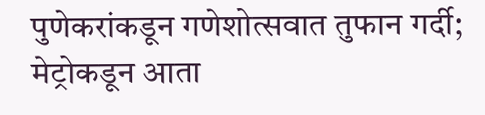पुणेकरांकडून गणेशोत्सवात तुफान गर्दी; मेट्रोकडून आता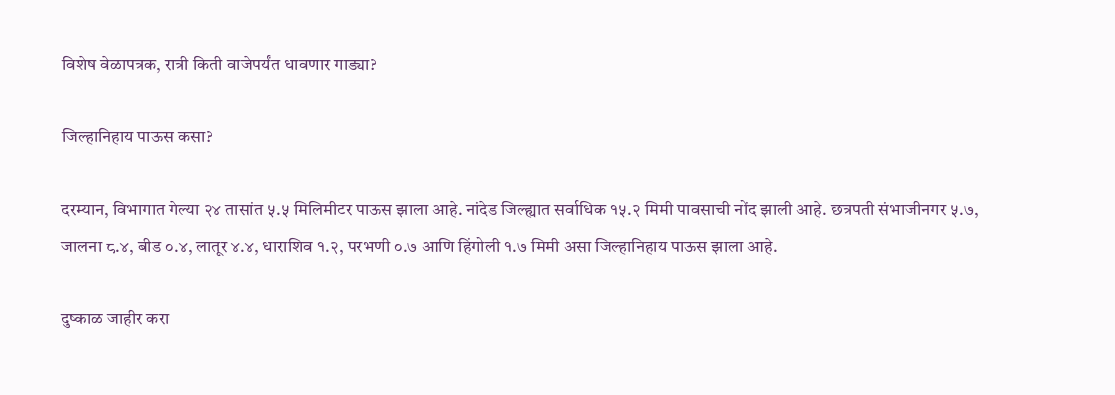विशेष वेळापत्रक, रात्री किती वाजेपर्यंत धावणार गाड्या?

जिल्हानिहाय पाऊस कसा?

दरम्यान, विभागात गेल्या २४ तासांत ५.५ मिलिमीटर पाऊस झाला आहे. नांदेड जिल्ह्यात सर्वाधिक १५.२ मिमी पावसाची नोंद झाली आहे. छत्रपती संभाजीनगर ५.७, जालना ८.४, बीड ०.४, लातूर ४.४, धाराशिव १.२, परभणी ०.७ आणि हिंगोली १.७ मिमी असा जिल्हानिहाय पाऊस झाला आहे.

दुष्काळ जाहीर करा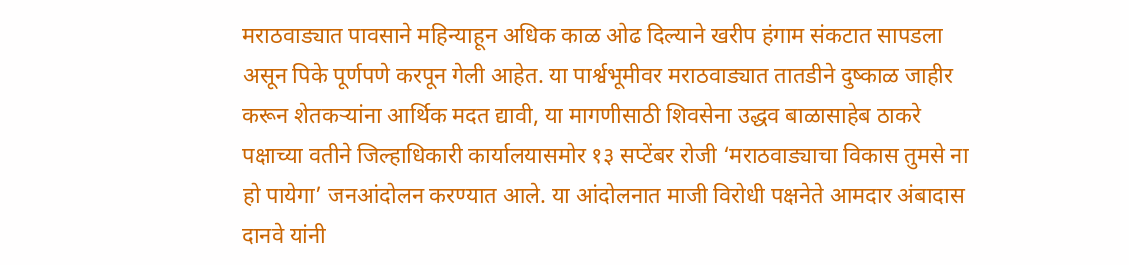मराठवाड्यात पावसाने महिन्याहून अधिक काळ ओढ दिल्याने खरीप हंगाम संकटात सापडला असून पिके पूर्णपणे करपून गेली आहेत. या पार्श्वभूमीवर मराठवाड्यात तातडीने दुष्काळ जाहीर करून शेतकऱ्यांना आर्थिक मदत द्यावी, या मागणीसाठी शिवसेना उद्धव बाळासाहेब ठाकरे पक्षाच्या वतीने जिल्हाधिकारी कार्यालयासमोर १३ सप्टेंबर रोजी ‘मराठवाड्याचा विकास तुमसे ना हो पायेगा’ जनआंदोलन करण्यात आले. या आंदोलनात माजी विरोधी पक्षनेते आमदार अंबादास दानवे यांनी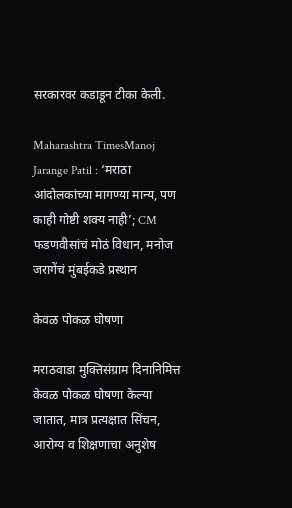सरकारवर कडाडून टीका केली.

Maharashtra TimesManoj Jarange Patil : ‘मराठा आंदोलकांच्या मागण्या मान्य, पण काही गोष्टी शक्य नाही’; CM फडणवीसांचं मोठं विधान, मनोज जरागेंचं मुंबईकडे प्रस्थान

केवळ पोकळ घोषणा

मराठवाडा मुक्तिसंग्राम दिनानिमित्त केवळ पोकळ घोषणा केल्या जातात, मात्र प्रत्यक्षात सिंचन, आरोग्य व शिक्षणाचा अनुशेष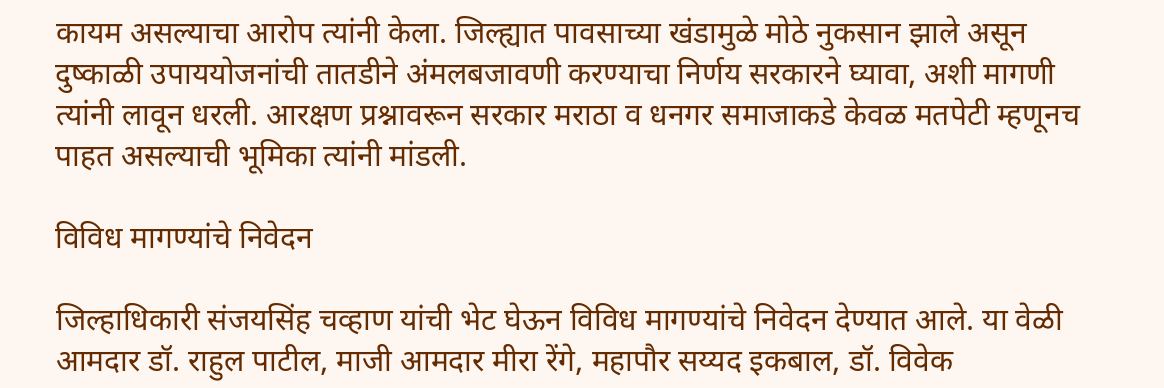कायम असल्याचा आरोप त्यांनी केला. जिल्ह्यात पावसाच्या खंडामुळे मोठे नुकसान झाले असून दुष्काळी उपाययोजनांची तातडीने अंमलबजावणी करण्याचा निर्णय सरकारने घ्यावा, अशी मागणी त्यांनी लावून धरली. आरक्षण प्रश्नावरून सरकार मराठा व धनगर समाजाकडे केवळ मतपेटी म्हणूनच पाहत असल्याची भूमिका त्यांनी मांडली.

विविध मागण्यांचे निवेदन

जिल्हाधिकारी संजयसिंह चव्हाण यांची भेट घेऊन विविध मागण्यांचे निवेदन देण्यात आले. या वेळी आमदार डॉ. राहुल पाटील, माजी आमदार मीरा रेंगे, महापौर सय्यद इकबाल, डॉ. विवेक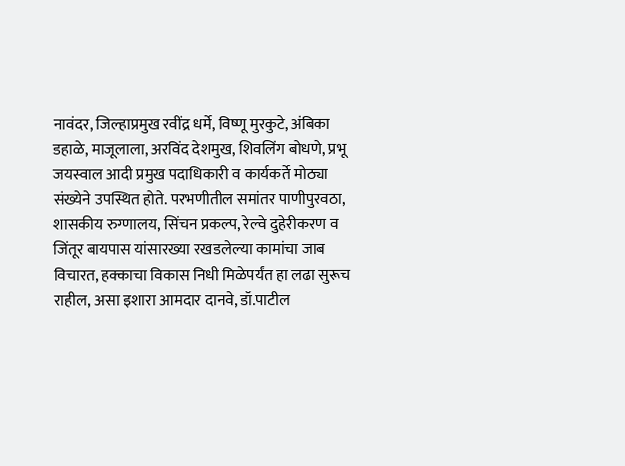नावंदर, जिल्हाप्रमुख रवींद्र धर्मे, विष्णू मुरकुटे, अंबिका डहाळे, माजूलाला, अरविंद देशमुख, शिवलिंग बोधणे, प्रभू जयस्वाल आदी प्रमुख पदाधिकारी व कार्यकर्ते मोठ्या संख्येने उपस्थित होते. परभणीतील समांतर पाणीपुरवठा, शासकीय रुग्णालय, सिंचन प्रकल्प, रेल्वे दुहेरीकरण व जिंतूर बायपास यांसारख्या रखडलेल्या कामांचा जाब विचारत, हक्काचा विकास निधी मिळेपर्यंत हा लढा सुरूच राहील, असा इशारा आमदार दानवे, डॉ.पाटील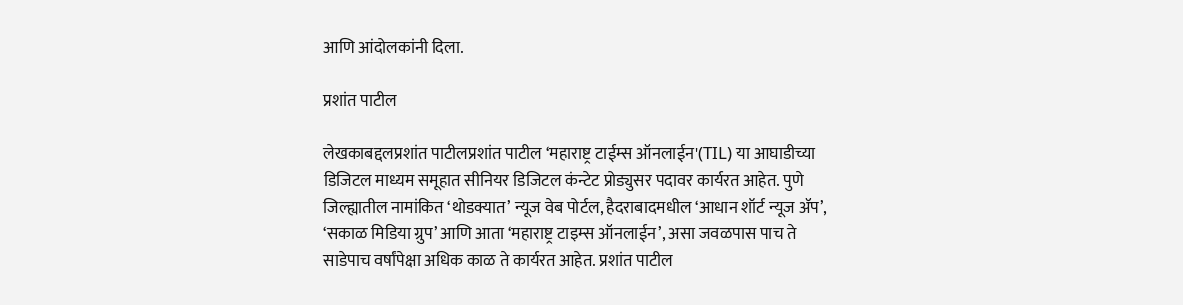आणि आंदोलकांनी दिला.

प्रशांत पाटील

लेखकाबद्दलप्रशांत पाटीलप्रशांत पाटील ‘महाराष्ट्र टाईम्स ऑनलाईन'(TIL) या आघाडीच्या डिजिटल माध्यम समूहात सीनियर डिजिटल कंन्टेट प्रोड्युसर पदावर कार्यरत आहेत. पुणे जिल्ह्यातील नामांकित ‘थोडक्यात’ न्यूज वेब पोर्टल, हैदराबादमधील ‘आधान शॉर्ट न्यूज ॲप’, ‘सकाळ मिडिया ग्रुप’ आणि आता ‘महाराष्ट्र टाइम्स ऑनलाईन’, असा जवळपास पाच ते साडेपाच वर्षांपेक्षा अधिक काळ ते कार्यरत आहेत. प्रशांत पाटील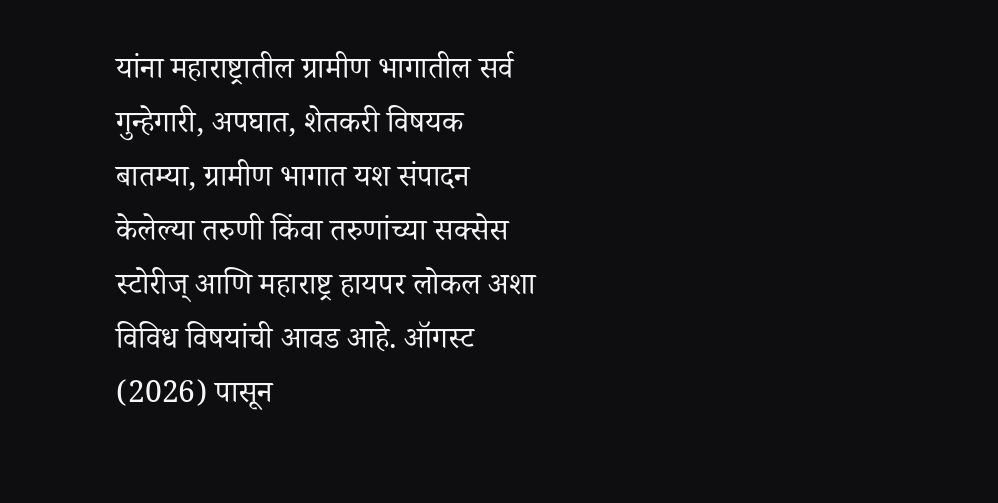यांना महाराष्ट्रातील ग्रामीण भागातील सर्व गुन्हेगारी, अपघात, शेतकरी विषयक बातम्या, ग्रामीण भागात यश संपादन केलेल्या तरुणी किंवा तरुणांच्या सक्सेस स्टोरीज् आणि महाराष्ट्र हायपर लोकल अशा विविध विषयांची आवड आहे. ऑगस्ट (2026) पासून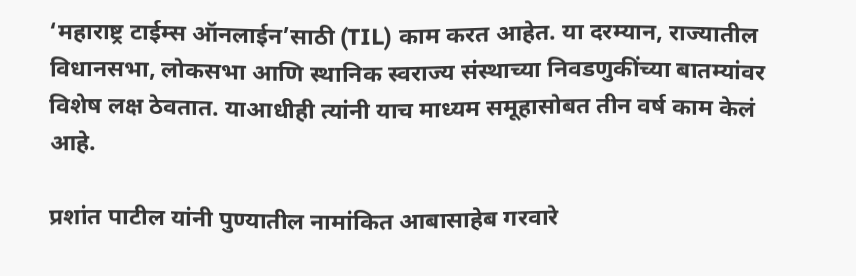‘महाराष्ट्र टाईम्स ऑनलाईन’साठी (TIL) काम करत आहेत. या दरम्यान, राज्यातील विधानसभा, लोकसभा आणि स्थानिक स्वराज्य संस्थाच्या निवडणुकींच्या बातम्यांवर विशेष लक्ष ठेवतात. याआधीही त्यांनी याच माध्यम समूहासोबत तीन वर्ष काम केलं आहे.

प्रशांत पाटील यांनी पुण्यातील नामांकित आबासाहेब गरवारे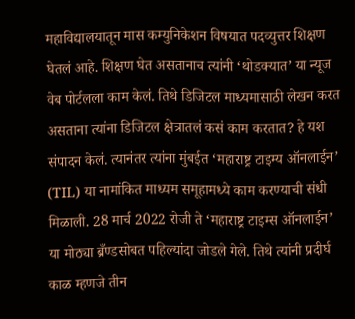महाविद्यालयातून मास कम्युनिकेशन विषयात पदव्युत्तर शिक्षण घेतलं आहे. शिक्षण घेत असतानाच त्यांनी ‘थोडक्यात’ या न्यूज वेब पोर्टलला काम केलं. तिथे डिजिटल माध्यमासाठी लेखन करत असताना त्यांना डिजिटल क्षेत्रातलं कसं काम करतात? हे यश संपादन केलं. त्यानंतर त्यांना मुंबईत ‘महाराष्ट्र टाइम्य ऑनलाईन’ (TIL) या नामांकित माध्यम समूहामध्ये काम करण्याची संधी मिळाली. 28 मार्च 2022 रोजी ते ‘महाराष्ट्र टाइम्स ऑनलाईन’ या मोठ्या ब्रँण्डसोबत पहिल्यांदा जोडले गेले. तिथे त्यांनी प्रदीर्घ काळ म्हणजे तीन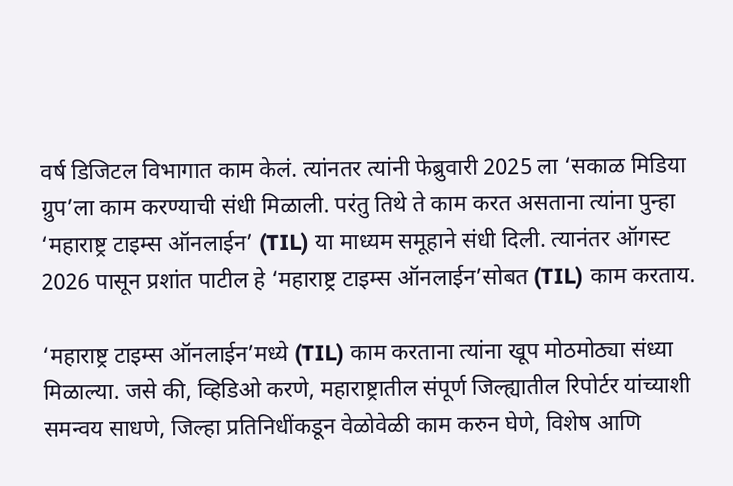वर्ष डिजिटल विभागात काम केलं. त्यांनतर त्यांनी फेब्रुवारी 2025 ला ‘सकाळ मिडिया ग्रुप’ला काम करण्याची संधी मिळाली. परंतु तिथे ते काम करत असताना त्यांना पुन्हा ‘महाराष्ट्र टाइम्स ऑनलाईन’ (TIL) या माध्यम समूहाने संधी दिली. त्यानंतर ऑगस्ट 2026 पासून प्रशांत पाटील हे ‘महाराष्ट्र टाइम्स ऑनलाईन’सोबत (TIL) काम करताय.

‘महाराष्ट्र टाइम्स ऑनलाईन’मध्ये (TIL) काम करताना त्यांना खूप मोठमोठ्या संध्या मिळाल्या. जसे की, व्हिडिओ करणे, महाराष्ट्रातील संपूर्ण जिल्ह्यातील रिपोर्टर यांच्याशी समन्वय साधणे, जिल्हा प्रतिनिधींकडून वेळोवेळी काम करुन घेणे, विशेष आणि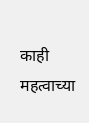काही महत्वाच्या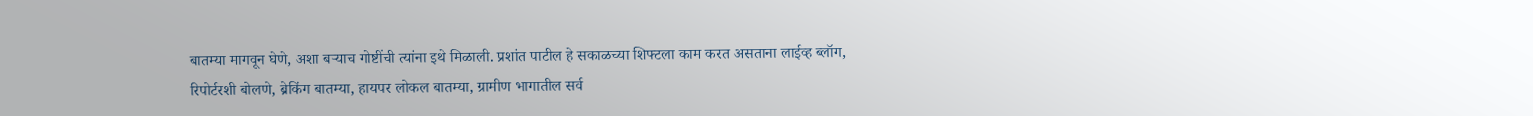बातम्या मागवून घेणे, अशा बऱ्याच गोष्टींची त्यांना इथे मिळाली. प्रशांत पाटील हे सकाळच्या शिफ्टला काम करत असताना लाईव्ह ब्लॉग, रिपोर्टरशी बोलणे, ब्रेकिंग बातम्या, हायपर लोकल बातम्या, ग्रामीण भागातील सर्व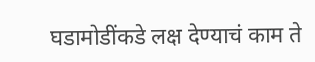घडामोडींकडे लक्ष देण्याचं काम ते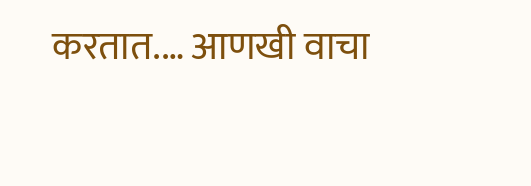करतात.… आणखी वाचा